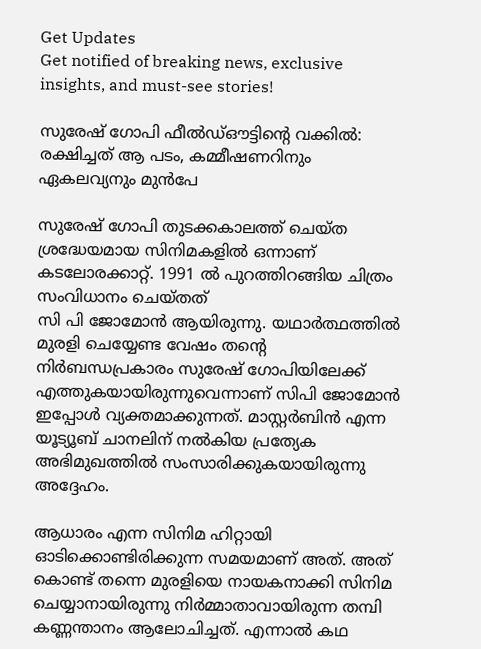Get Updates
Get notified of breaking news, exclusive insights, and must-see stories!

സുരേഷ് ഗോപി ഫീല്‍ഡ്ഔട്ടിന്റെ വക്കില്‍: രക്ഷിച്ചത് ആ പടം, കമ്മീഷണറിനും ഏകലവ്യനും മുന്‍പേ

സുരേഷ് ഗോപി തുടക്കകാലത്ത് ചെയ്ത ശ്രദ്ധേയമായ സിനിമകളില്‍ ഒന്നാണ് കടലോരക്കാറ്റ്. 1991 ല്‍ പുറത്തിറങ്ങിയ ചിത്രം സംവിധാനം ചെയ്തത്
സി പി ജോമോൻ ആയിരുന്നു. യഥാർത്ഥത്തില്‍ മുരളി ചെയ്യേണ്ട വേഷം തന്റെ നിർബന്ധപ്രകാരം സുരേഷ് ഗോപിയിലേക്ക് എത്തുകയായിരുന്നുവെന്നാണ് സിപി ജോമോന്‍ ഇപ്പോള്‍ വ്യക്തമാക്കുന്നത്. മാസ്റ്റർബിന്‍ എന്ന യൂട്യൂബ് ചാനലിന് നല്‍കിയ പ്രത്യേക അഭിമുഖത്തില്‍ സംസാരിക്കുകയായിരുന്നു അദ്ദേഹം.

ആധാരം എന്ന സിനിമ ഹിറ്റായി ഓടിക്കൊണ്ടിരിക്കുന്ന സമയമാണ് അത്. അത് കൊണ്ട് തന്നെ മുരളിയെ നായകനാക്കി സിനിമ ചെയ്യാനായിരുന്നു നിർമ്മാതാവായിരുന്ന തമ്പി കണ്ണന്താനം ആലോചിച്ചത്. എന്നാല്‍ കഥ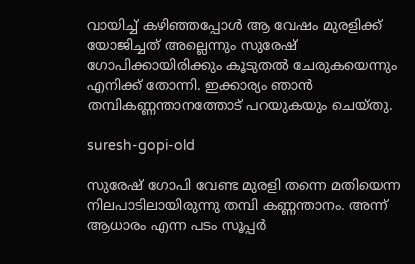വായിച്ച് കഴിഞ്ഞപ്പോള്‍ ആ വേഷം മുരളിക്ക് യോജിച്ചത് അല്ലെന്നും സുരേഷ് ഗോപിക്കായിരിക്കും കൂടുതല്‍ ചേരുകയെന്നും എനിക്ക് തോന്നി. ഇക്കാര്യം ഞാന്‍ തമ്പികണ്ണന്താനത്തോട് പറയുകയും ചെയ്തു.

suresh-gopi-old

സുരേഷ് ഗോപി വേണ്ട മുരളി തന്നെ മതിയെന്ന നിലപാടിലായിരുന്നു തമ്പി കണ്ണന്താനം. അന്ന് ആധാരം എന്ന പടം സൂപ്പർ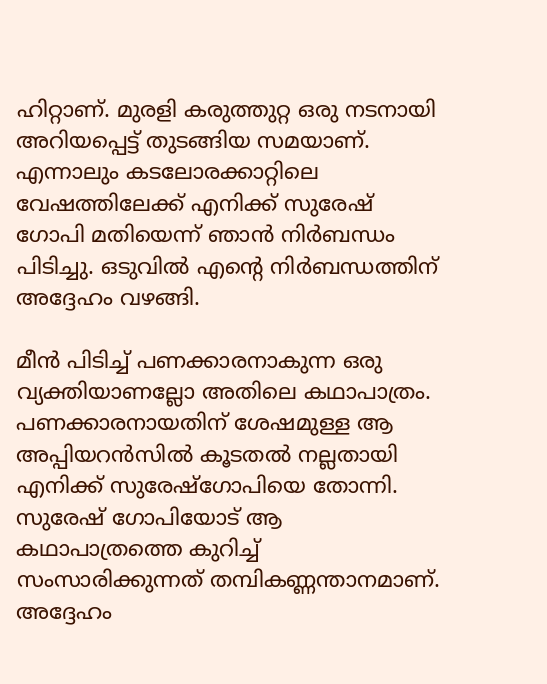ഹിറ്റാണ്. മുരളി കരുത്തുറ്റ ഒരു നടനായി അറിയപ്പെട്ട് തുടങ്ങിയ സമയാണ്. എന്നാലും കടലോരക്കാറ്റിലെ വേഷത്തിലേക്ക് എനിക്ക് സുരേഷ് ഗോപി മതിയെന്ന് ഞാന്‍ നിർബന്ധം പിടിച്ചു. ഒടുവില്‍ എന്റെ നിർബന്ധത്തിന് അദ്ദേഹം വഴങ്ങി.

മീന്‍ പിടിച്ച് പണക്കാരനാകുന്ന ഒരു വ്യക്തിയാണല്ലോ അതിലെ കഥാപാത്രം. പണക്കാരനായതിന് ശേഷമുള്ള ആ അപ്പിയറന്‍സില്‍ കൂടതല്‍ നല്ലതായി എനിക്ക് സുരേഷ്ഗോപിയെ തോന്നി. സുരേഷ് ഗോപിയോട് ആ കഥാപാത്രത്തെ കുറിച്ച് സംസാരിക്കുന്നത് തമ്പികണ്ണന്താനമാണ്. അദ്ദേഹം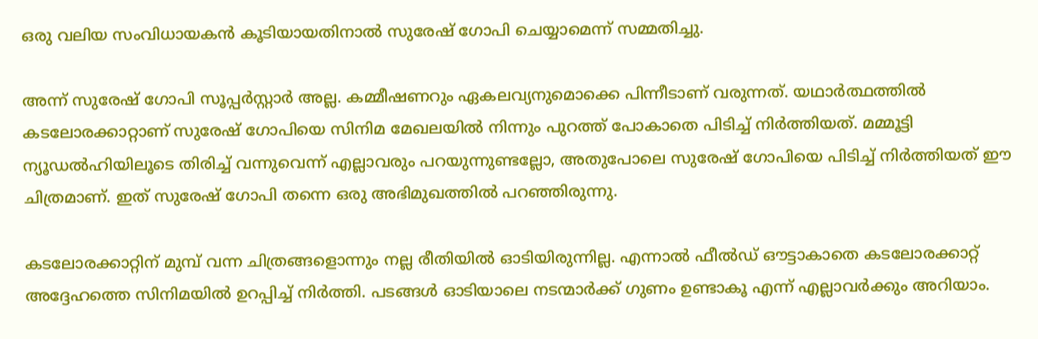ഒരു വലിയ സംവിധായകൻ കൂടിയായതിനാൽ സുരേഷ് ഗോപി ചെയ്യാമെന്ന് സമ്മതിച്ചു.

അന്ന് സുരേഷ് ഗോപി സൂപ്പർസ്റ്റാർ അല്ല. കമ്മീഷണറും ഏകലവ്യനുമൊക്കെ പിന്നീടാണ് വരുന്നത്. യഥാർത്ഥത്തില്‍ കടലോരക്കാറ്റാണ് സുരേഷ് ഗോപിയെ സിനിമ മേഖലയില്‍ നിന്നും പുറത്ത് പോകാതെ പിടിച്ച് നിർത്തിയത്. മമ്മൂട്ടി ന്യൂഡല്‍ഹിയിലൂടെ തിരിച്ച് വന്നുവെന്ന് എല്ലാവരും പറയുന്നുണ്ടല്ലോ, അതുപോലെ സുരേഷ് ഗോപിയെ പിടിച്ച് നിർത്തിയത് ഈ ചിത്രമാണ്. ഇത് സുരേഷ് ഗോപി തന്നെ ഒരു അഭിമുഖത്തില്‍ പറഞ്ഞിരുന്നു.

കടലോരക്കാറ്റിന് മുമ്പ് വന്ന ചിത്രങ്ങളൊന്നും നല്ല രീതിയില്‍ ഓടിയിരുന്നില്ല. എന്നാല്‍ ഫീല്‍ഡ് ഔട്ടാകാതെ കടലോരക്കാറ്റ് അദ്ദേഹത്തെ സിനിമയില്‍ ഉറപ്പിച്ച് നിർത്തി. പടങ്ങള്‍ ഓടിയാലെ നടന്മാർക്ക് ഗുണം ഉണ്ടാകൂ എന്ന് എല്ലാവർക്കും അറിയാം.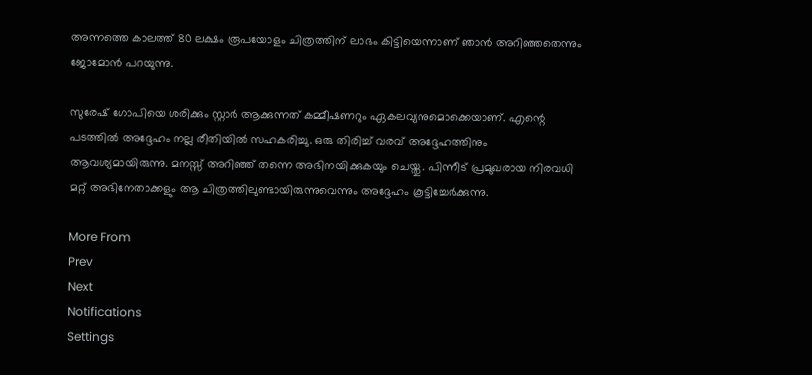അന്നത്തെ കാലത്ത് 80 ലക്ഷം രൂപയോളം ചിത്രത്തിന് ലാഭം കിട്ടിയെന്നാണ് ഞാന്‍ അറിഞ്ഞതെന്നും ജോമോന്‍ പറയുന്നു.

സുരേഷ് ഗോപിയെ ശരിക്കും സ്റ്റാർ ആക്കുന്നത് കമ്മീഷണറും ഏകലവ്യനുമൊക്കെയാണ്. എന്റെ പടത്തില്‍ അദ്ദേഹം നല്ല രീതിയില്‍ സഹകരിച്ചു. ഒരു തിരിച്ച് വരവ് അദ്ദേഹത്തിനും ആവശ്യമായിരുന്നു. മനസ്സ് അറിഞ്ഞ് തന്നെ അഭിനയിക്കുകയും ചെയ്തു. പിന്നീട് പ്രമുഖരായ നിരവധി മറ്റ് അഭിനേതാക്കളും ആ ചിത്രത്തിലുണ്ടായിരുന്നുവെന്നും അദ്ദേഹം കൂട്ടിച്ചേർക്കുന്നു.

More From
Prev
Next
Notifications
Settings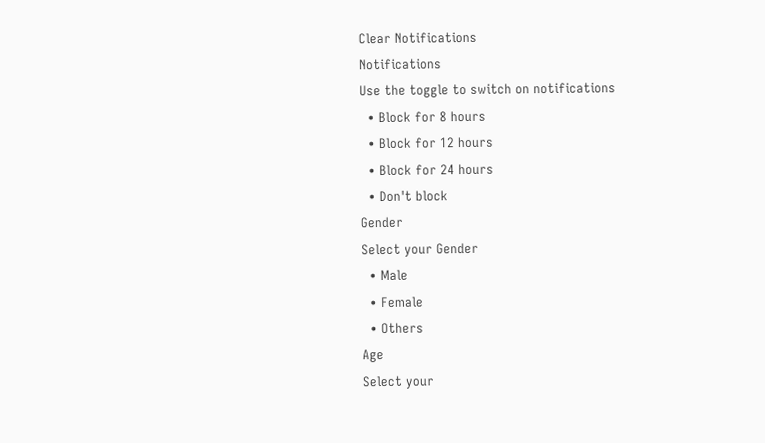Clear Notifications
Notifications
Use the toggle to switch on notifications
  • Block for 8 hours
  • Block for 12 hours
  • Block for 24 hours
  • Don't block
Gender
Select your Gender
  • Male
  • Female
  • Others
Age
Select your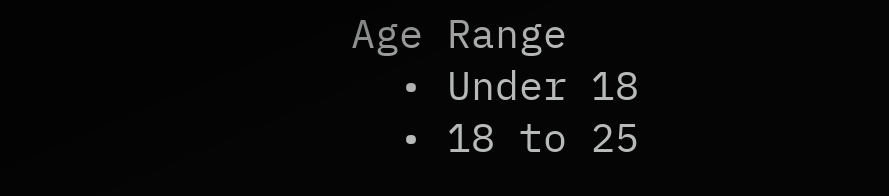Age Range
  • Under 18
  • 18 to 25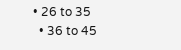• 26 to 35
  • 36 to 45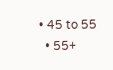• 45 to 55
  • 55+